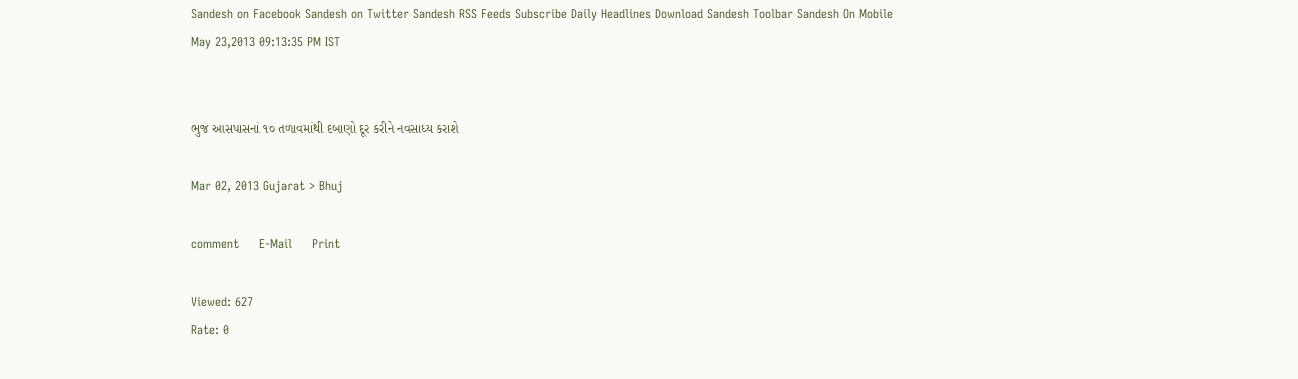Sandesh on Facebook Sandesh on Twitter Sandesh RSS Feeds Subscribe Daily Headlines Download Sandesh Toolbar Sandesh On Mobile
May 23,2013 09:13:35 PM IST


ભુજ આસપાસનાં ૧૦ તળાવમાંથી દબાણો દૂર કરીને નવસાધ્ય કરાશે

Mar 02, 2013 Gujarat > Bhuj

comment     E-Mail     Print

Viewed: 627
Rate: 0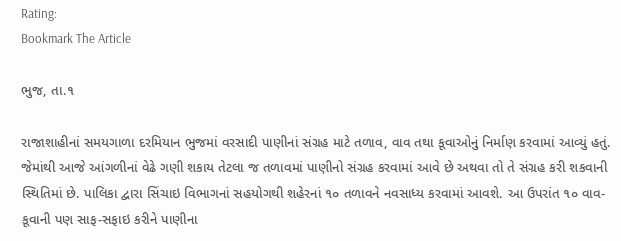Rating:
Bookmark The Article

ભુજ, તા.૧

રાજાશાહીનાં સમયગાળા દરમિયાન ભુજમાં વરસાદી પાણીનાં સંગ્રહ માટે તળાવ, વાવ તથા કૂવાઓનું નિર્માણ કરવામાં આવ્યું હતું. જેમાંથી આજે આંગળીનાં વેઢે ગણી શકાય તેટલા જ તળાવમાં પાણીનો સંગ્રહ કરવામાં આવે છે અથવા તો તે સંગ્રહ કરી શકવાની સ્થિતિમાં છે. પાલિકા દ્વારા સિંચાઇ વિભાગનાં સહયોગથી શહેરનાં ૧૦ તળાવને નવસાધ્ય કરવામાં આવશે. આ ઉપરાંત ૧૦ વાવ-કૂવાની પણ સાફ-સફાઇ કરીને પાણીના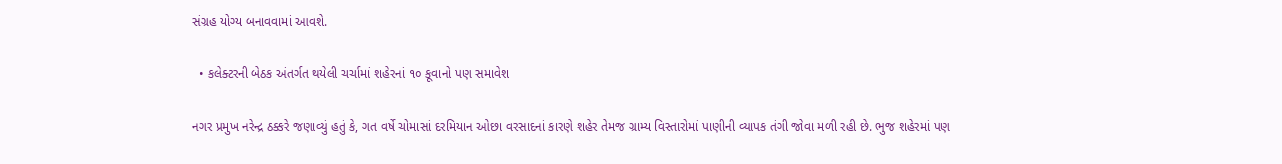સંગ્રહ યોગ્ય બનાવવામાં આવશે.

  • કલેક્ટરની બેઠક અંતર્ગત થયેલી ચર્ચામાં શહેરનાં ૧૦ કૂવાનો પણ સમાવેશ

નગર પ્રમુખ નરેન્દ્ર ઠક્કરે જણાવ્યું હતું કે, ગત વર્ષે ચોમાસાં દરમિયાન ઓછા વરસાદનાં કારણે શહેર તેમજ ગ્રામ્ય વિસ્તારોમાં પાણીની વ્યાપક તંગી જોવા મળી રહી છે. ભુજ શહેરમાં પણ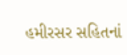હમીરસર સહિતનાં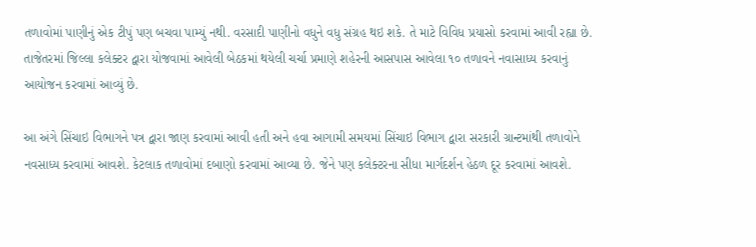તળાવોમાં પાણીનું એક ટીપું પણ બચવા પામ્યું નથી. વરસાદી પાણીનો વધુને વધુ સંગ્રહ થઇ શકે. તે માટે વિવિધ પ્રયાસો કરવામાં આવી રહ્યા છે. તાજેતરમાં જિલ્લા કલેક્ટર દ્વારા યોજવામાં આવેલી બેઠકમાં થયેલી ચર્ચા પ્રમાણે શહેરની આસપાસ આવેલા ૧૦ તળાવને નવાસાધ્ય કરવાનું આયોજન કરવામાં આવ્યું છે.

આ અંગે સિંચાઇ વિભાગને પત્ર દ્વારા જાણ કરવામાં આવી હતી અને હવા આગામી સમયમાં સિંચાઇ વિભાગ દ્વારા સરકારી ગ્રાન્ટમાંથી તળાવોને નવસાધ્ય કરવામાં આવશે. કેટલાક તળાવોમાં દબાણો કરવામાં આવ્યા છે. જેને પણ કલેક્ટરના સીધા માર્ગદર્શન હેઠળ દૂર કરવામાં આવશે.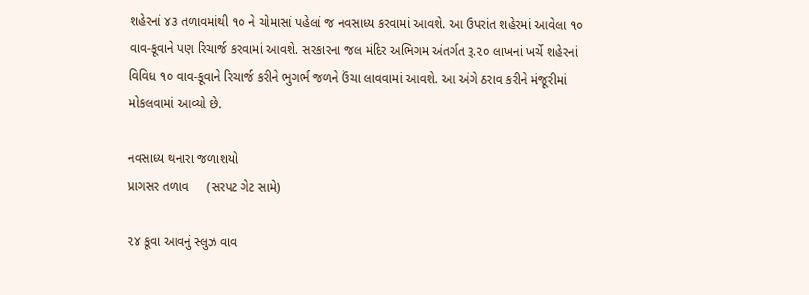શહેરનાં ૪૩ તળાવમાંથી ૧૦ ને ચોમાસાં પહેલાં જ નવસાધ્ય કરવામાં આવશે. આ ઉપરાંત શહેરમાં આવેલા ૧૦ વાવ-કૂવાને પણ રિચાર્જ કરવામાં આવશે. સરકારના જલ મંદિર અભિગમ અંતર્ગત રૂ.૨૦ લાખનાં ખર્ચે શહેરનાં વિવિધ ૧૦ વાવ-કૂવાને રિચાર્જ કરીને ભુગર્ભ જળને ઉંચા લાવવામાં આવશે. આ અંગે ઠરાવ કરીને મંજૂરીમાં મોકલવામાં આવ્યો છે.

નવસાધ્ય થનારા જળાશયો
પ્રાગસર તળાવ     (સરપટ ગેટ સામે)

૨૪ કૂવા આવનું સ્લુઝ વાવ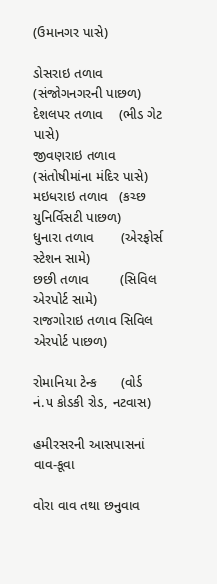(ઉમાનગર પાસે)

ડોસરાઇ તળાવ     (સંજોગનગરની પાછળ)
દેશલપર તળાવ    (ભીડ ગેટ પાસે)
જીવણરાઇ તળાવ (સંતોષીમાંના મંદિર પાસે)
મઇધરાઇ તળાવ   (કચ્છ યુનિર્વિસટી પાછળ)
ધુનારા તળાવ       (એરફોર્સ સ્ટેશન સામે)
છછી તળાવ        (સિવિલ એરપોર્ટ સામે)
રાજગોરાઇ તળાવ સિવિલ એરપોર્ટ પાછળ)

રોમાનિયા ટેન્ક      (વોર્ડ નં.૫ કોડકી રોડ, નટવાસ)

હમીરસરની આસપાસનાં વાવ-કૂવા

વોરા વાવ તથા છનુવાવ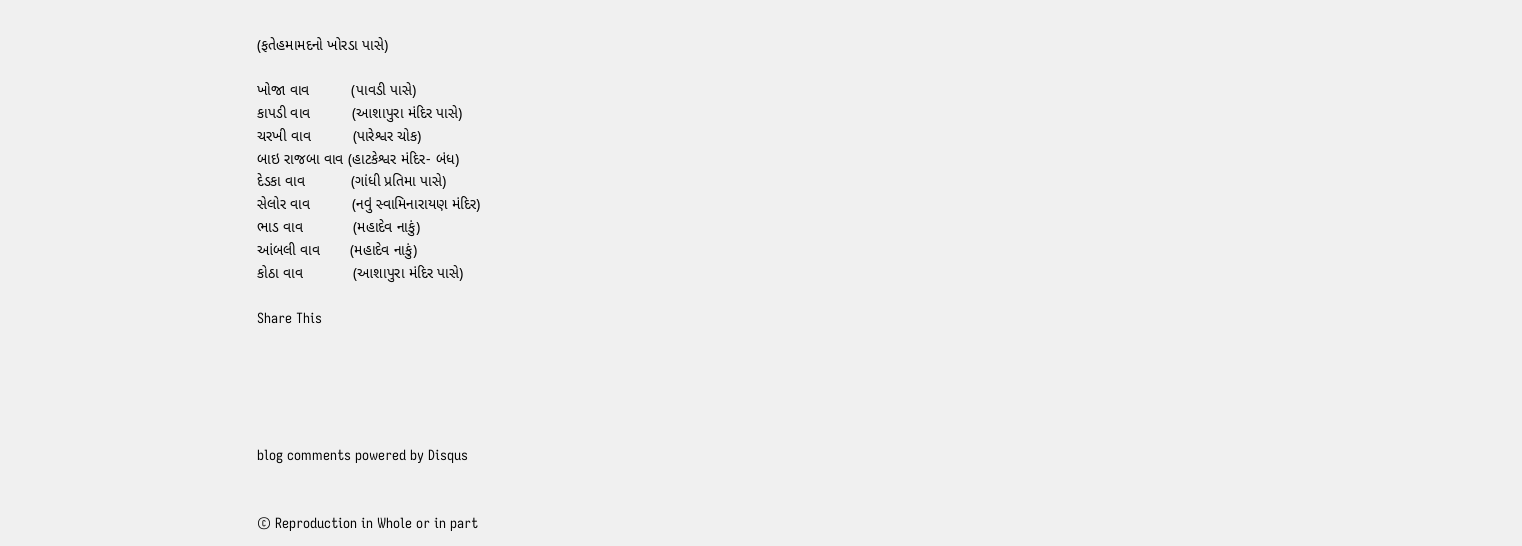(ફતેહમામદનો ખોરડા પાસે)

ખોજા વાવ          (પાવડી પાસે)
કાપડી વાવ          (આશાપુરા મંદિર પાસે)
ચરખી વાવ          (પારેશ્વર ચોક)
બાઇ રાજબા વાવ (હાટકેશ્વર મંદિર- બંધ)
દેડકા વાવ           (ગાંધી પ્રતિમા પાસે)
સેલોર વાવ          (નવું સ્વામિનારાયણ મંદિર)
ભાડ વાવ            (મહાદેવ નાકું)
આંબલી વાવ       (મહાદેવ નાકું)
કોઠા વાવ            (આશાપુરા મંદિર પાસે)

Share This





blog comments powered by Disqus


© Reproduction in Whole or in part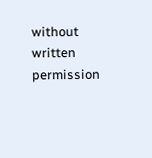without written permission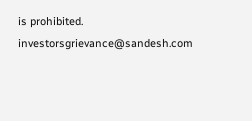is prohibited.
investorsgrievance@sandesh.com